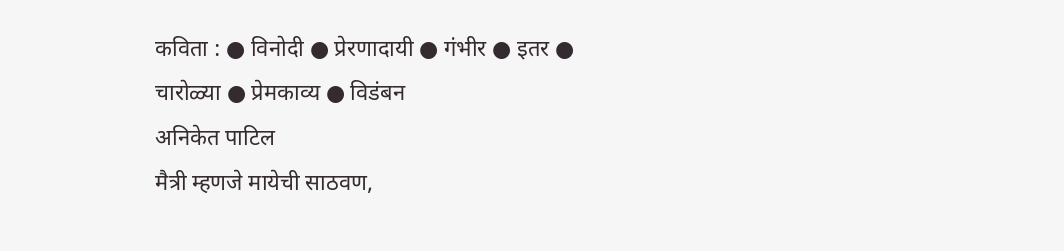कविता : ● विनोदी ● प्रेरणादायी ● गंभीर ● इतर ● चारोळ्या ● प्रेमकाव्य ● विडंबन
अनिकेत पाटिल
मैत्री म्हणजे मायेची साठवण,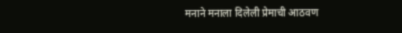मनाने मनाला दिलेली प्रेमाची आठवण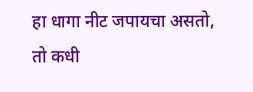हा धागा नीट जपायचा असतो, तो कधी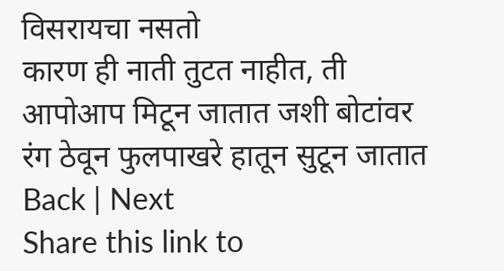विसरायचा नसतो
कारण ही नाती तुटत नाहीत, ती आपोआप मिटून जातात जशी बोटांवर रंग ठेवून फुलपाखरे हातून सुटून जातात
Back | Next
Share this link to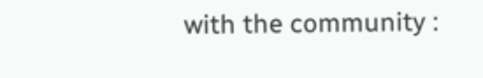with the community :